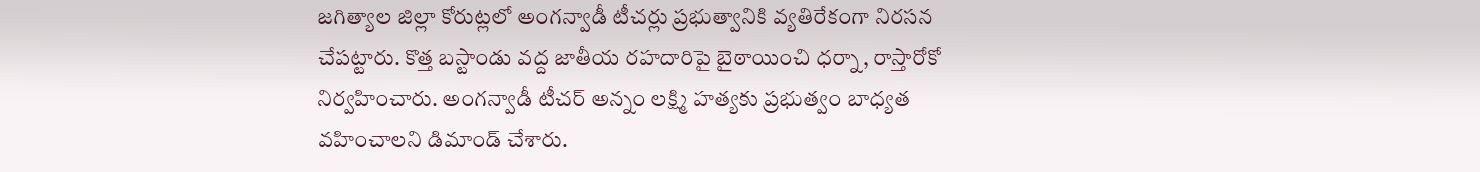జగిత్యాల జిల్లా కోరుట్లలో అంగన్వాడీ టీచర్లు ప్రభుత్వానికి వ్యతిరేకంగా నిరసన చేపట్టారు. కొత్త బస్టాండు వద్ద జాతీయ రహదారిపై బైఠాయించి ధర్నా, రాస్తారోకో నిర్వహించారు. అంగన్వాడీ టీచర్ అన్నం లక్ష్మి హత్యకు ప్రభుత్వం బాధ్యత వహించాలని డిమాండ్ చేశారు.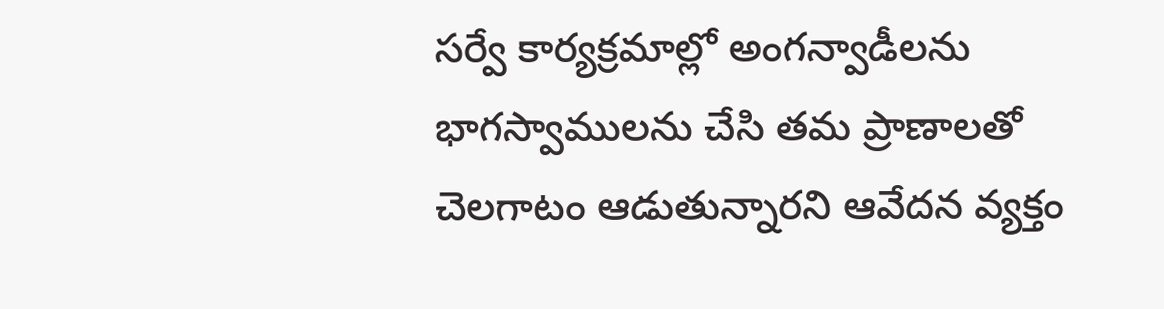సర్వే కార్యక్రమాల్లో అంగన్వాడీలను భాగస్వాములను చేసి తమ ప్రాణాలతో చెలగాటం ఆడుతున్నారని ఆవేదన వ్యక్తం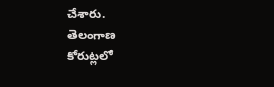చేశారు.
తెలంగాణ
కోరుట్లలో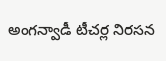అంగన్వాడీ టీచర్ల నిరసన